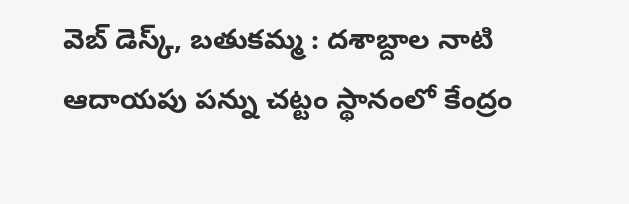వెబ్ డెస్క్, బతుకమ్మ : దశాబ్దాల నాటి ఆదాయపు పన్ను చట్టం స్థానంలో కేంద్రం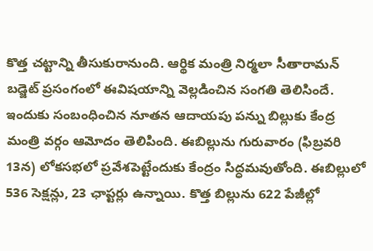కొత్త చట్టాన్ని తీసుకురానుంది. ఆర్థిక మంత్రి నిర్మలా సీతారామన్ బడ్జెట్ ప్రసంగంలో ఈవిషయాన్ని వెల్లడించిన సంగతి తెలిసిందే. ఇందుకు సంబంధించిన నూతన ఆదాయపు పన్ను బిల్లుకు కేంద్ర మంత్రి వర్గం ఆమోదం తెలిపింది. ఈబిల్లును గురువారం (ఫిబ్రవరి 13న) లోకసభలో ప్రవేశపెట్టేందుకు కేంద్రం సిద్ధమవుతోంది. ఈబిల్లులో 536 సెక్షన్లు, 23 ఛాప్టర్లు ఉన్నాయి. కొత్త బిల్లును 622 పేజీల్లో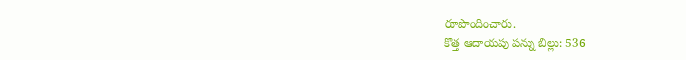రూపొందించారు.
కొత్త ఆదాయపు పన్ను బిల్లు: 536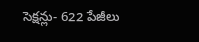సెక్షన్లు- 622 పేజీలు